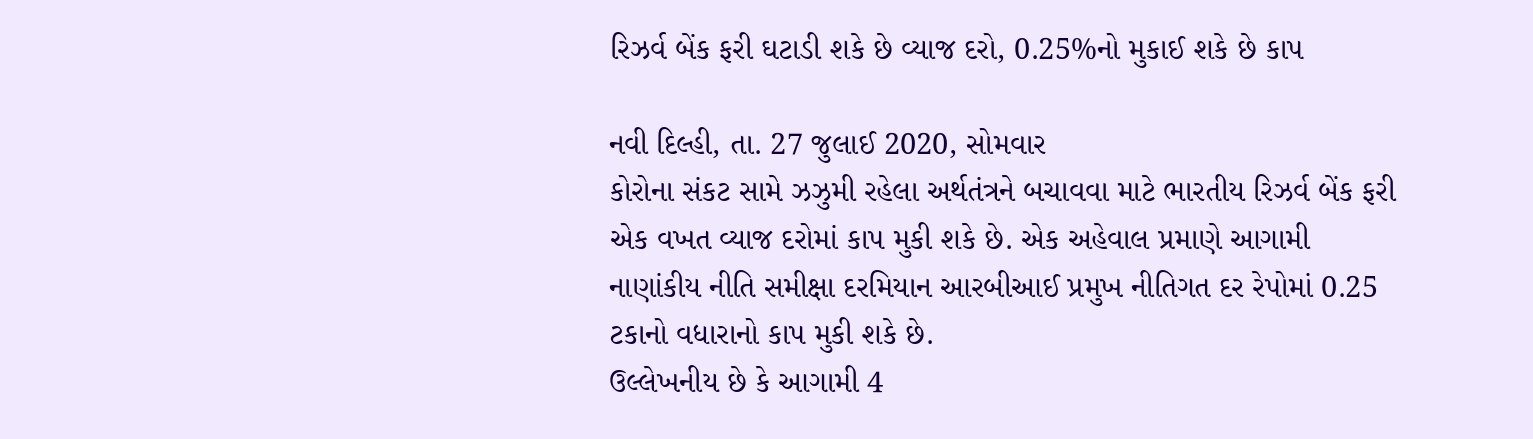રિઝર્વ બેંક ફરી ઘટાડી શકે છે વ્યાજ દરો, 0.25%નો મુકાઈ શકે છે કાપ

નવી દિલ્હી, તા. 27 જુલાઈ 2020, સોમવાર
કોરોના સંકટ સામે ઝઝુમી રહેલા અર્થતંત્રને બચાવવા માટે ભારતીય રિઝર્વ બેંક ફરી એક વખત વ્યાજ દરોમાં કાપ મુકી શકે છે. એક અહેવાલ પ્રમાણે આગામી નાણાંકીય નીતિ સમીક્ષા દરમિયાન આરબીઆઈ પ્રમુખ નીતિગત દર રેપોમાં 0.25 ટકાનો વધારાનો કાપ મુકી શકે છે.
ઉલ્લેખનીય છે કે આગામી 4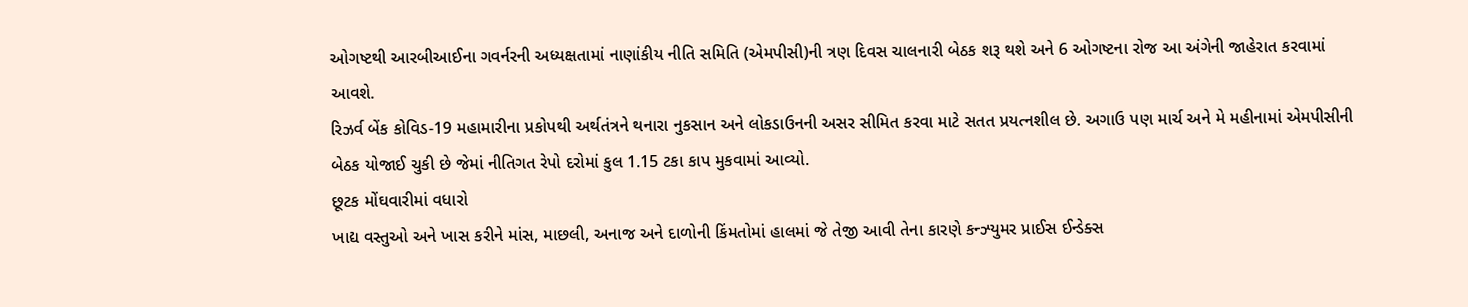ઓગષ્ટથી આરબીઆઈના ગવર્નરની અધ્યક્ષતામાં નાણાંકીય નીતિ સમિતિ (એમપીસી)ની ત્રણ દિવસ ચાલનારી બેઠક શરૂ થશે અને 6 ઓગષ્ટના રોજ આ અંગેની જાહેરાત કરવામાં આવશે.
રિઝર્વ બેંક કોવિડ-19 મહામારીના પ્રકોપથી અર્થતંત્રને થનારા નુકસાન અને લોકડાઉનની અસર સીમિત કરવા માટે સતત પ્રયત્નશીલ છે. અગાઉ પણ માર્ચ અને મે મહીનામાં એમપીસીની બેઠક યોજાઈ ચુકી છે જેમાં નીતિગત રેપો દરોમાં કુલ 1.15 ટકા કાપ મુકવામાં આવ્યો.
છૂટક મોંઘવારીમાં વધારો
ખાદ્ય વસ્તુઓ અને ખાસ કરીને માંસ, માછલી, અનાજ અને દાળોની કિંમતોમાં હાલમાં જે તેજી આવી તેના કારણે કન્ઝ્યુમર પ્રાઈસ ઈન્ડેક્સ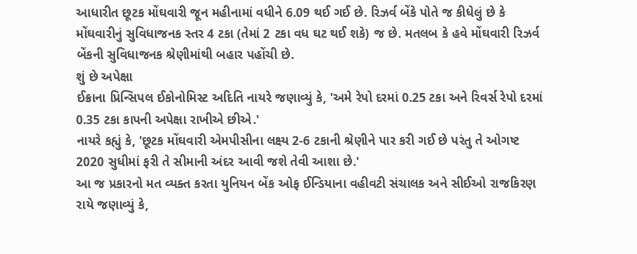આધારીત છૂટક મોંઘવારી જૂન મહીનામાં વધીને 6.09 થઈ ગઈ છે. રિઝર્વ બેંકે પોતે જ કીધેલું છે કે મોંઘવારીનું સુવિધાજનક સ્તર 4 ટકા (તેમાં 2 ટકા વધ ઘટ થઈ શકે) જ છે. મતલબ કે હવે મોંઘવારી રિઝર્વ બેંકની સુવિધાજનક શ્રેણીમાંથી બહાર પહોંચી છે.
શું છે અપેક્ષા
ઈક્રાના પ્રિન્સિપલ ઈકોનોમિસ્ટ અદિતિ નાયરે જણાવ્યું કે, 'અમે રેપો દરમાં 0.25 ટકા અને રિવર્સ રેપો દરમાં 0.35 ટકા કાપની અપેક્ષા રાખીએ છીએ.'
નાયરે કહ્યું કે, 'છૂટક મોંઘવારી એમપીસીના લક્ષ્ય 2-6 ટકાની શ્રેણીને પાર કરી ગઈ છે પરંતુ તે ઓગષ્ટ 2020 સુધીમાં ફરી તે સીમાની અંદર આવી જશે તેવી આશા છે.'
આ જ પ્રકારનો મત વ્યક્ત કરતા યુનિયન બેંક ઓફ ઈન્ડિયાના વહીવટી સંચાલક અને સીઈઓ રાજકિરણ રાયે જણાવ્યું કે,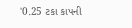'0.25 ટકા કાપની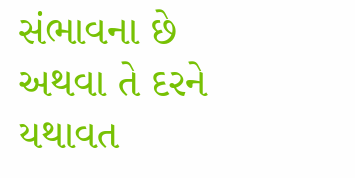સંભાવના છે અથવા તે દરને યથાવત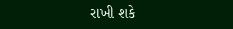રાખી શકે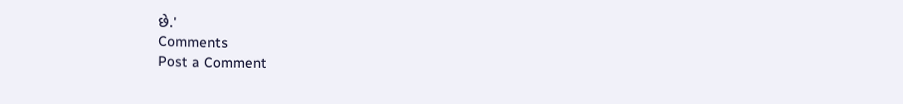છે.'
Comments
Post a Comment